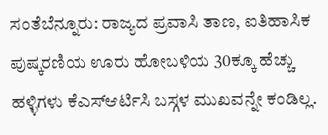ಸಂತೆಬೆನ್ನೂರು: ರಾಜ್ಯದ ಪ್ರವಾಸಿ ತಾಣ, ಐತಿಹಾಸಿಕ ಪುಷ್ಕರಣಿಯ ಊರು ಹೋಬಳಿಯ 30ಕ್ಕೂ ಹೆಚ್ಚು ಹಳ್ಳಿಗಳು ಕೆಎಸ್ಆರ್ಟಿಸಿ ಬಸ್ಗಳ ಮುಖವನ್ನೇ ಕಂಡಿಲ್ಲ.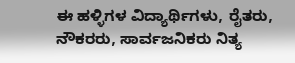ಈ ಹಳ್ಳಿಗಳ ವಿದ್ಯಾರ್ಥಿಗಳು, ರೈತರು, ನೌಕರರು, ಸಾರ್ವಜನಿಕರು ನಿತ್ಯ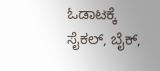ಓಡಾಟಕ್ಕೆ ಸೈಕಲ್, ಬೈಕ್,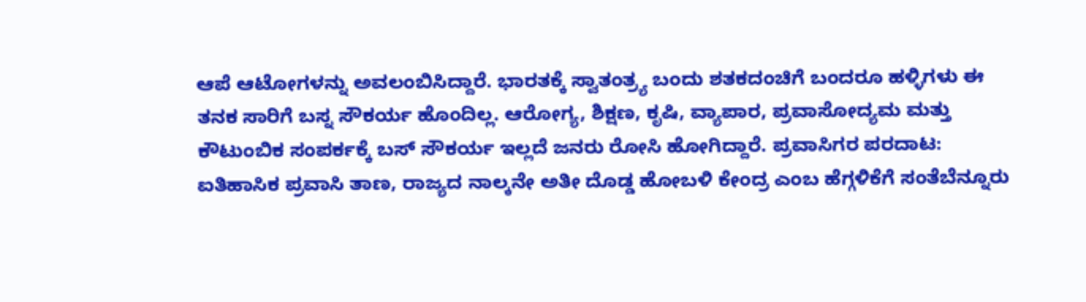ಆಪೆ ಆಟೋಗಳನ್ನು ಅವಲಂಬಿಸಿದ್ದಾರೆ. ಭಾರತಕ್ಕೆ ಸ್ವಾತಂತ್ರ್ಯ ಬಂದು ಶತಕದಂಚಿಗೆ ಬಂದರೂ ಹಳ್ಳಿಗಳು ಈ ತನಕ ಸಾರಿಗೆ ಬಸ್ನ ಸೌಕರ್ಯ ಹೊಂದಿಲ್ಲ. ಆರೋಗ್ಯ, ಶಿಕ್ಷಣ, ಕೃಷಿ, ವ್ಯಾಪಾರ, ಪ್ರವಾಸೋದ್ಯಮ ಮತ್ತು ಕೌಟುಂಬಿಕ ಸಂಪರ್ಕಕ್ಕೆ ಬಸ್ ಸೌಕರ್ಯ ಇಲ್ಲದೆ ಜನರು ರೋಸಿ ಹೋಗಿದ್ದಾರೆ. ಪ್ರವಾಸಿಗರ ಪರದಾಟ: ಐತಿಹಾಸಿಕ ಪ್ರವಾಸಿ ತಾಣ, ರಾಜ್ಯದ ನಾಲ್ಕನೇ ಅತೀ ದೊಡ್ಡ ಹೋಬಳಿ ಕೇಂದ್ರ ಎಂಬ ಹೆಗ್ಗಳಿಕೆಗೆ ಸಂತೆಬೆನ್ನೂರು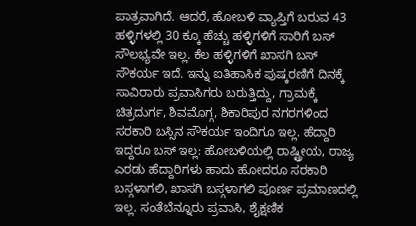ಪಾತ್ರವಾಗಿದೆ. ಆದರೆ, ಹೋಬಳಿ ವ್ಯಾಪ್ತಿಗೆ ಬರುವ 43 ಹಳ್ಳಿಗಳಲ್ಲಿ 30 ಕ್ಕೂ ಹೆಚ್ಚು ಹಳ್ಳಿಗಳಿಗೆ ಸಾರಿಗೆ ಬಸ್ ಸೌಲಭ್ಯವೇ ಇಲ್ಲ. ಕೆಲ ಹಳ್ಳಿಗಳಿಗೆ ಖಾಸಗಿ ಬಸ್ ಸೌಕರ್ಯ ಇದೆ. ಇನ್ನು ಐತಿಹಾಸಿಕ ಪುಷ್ಕರಣಿಗೆ ದಿನಕ್ಕೆ ಸಾವಿರಾರು ಪ್ರವಾಸಿಗರು ಬರುತ್ತಿದ್ದು, ಗ್ರಾಮಕ್ಕೆ ಚಿತ್ರದುರ್ಗ, ಶಿವಮೊಗ್ಗ, ಶಿಕಾರಿಪುರ ನಗರಗಳಿಂದ ಸರಕಾರಿ ಬಸ್ಸಿನ ಸೌಕರ್ಯ ಇಂದಿಗೂ ಇಲ್ಲ. ಹೆದ್ದಾರಿ ಇದ್ದರೂ ಬಸ್ ಇಲ್ಲ: ಹೋಬಳಿಯಲ್ಲಿ ರಾಷ್ಟ್ರೀಯ, ರಾಜ್ಯ ಎರಡು ಹೆದ್ದಾರಿಗಳು ಹಾದು ಹೋದರೂ ಸರಕಾರಿ ಬಸ್ಗಳಾಗಲಿ, ಖಾಸಗಿ ಬಸ್ಗಳಾಗಲಿ ಪೂರ್ಣ ಪ್ರಮಾಣದಲ್ಲಿ ಇಲ್ಲ. ಸಂತೆಬೆನ್ನೂರು ಪ್ರವಾಸಿ, ಶೈಕ್ಷಣಿಕ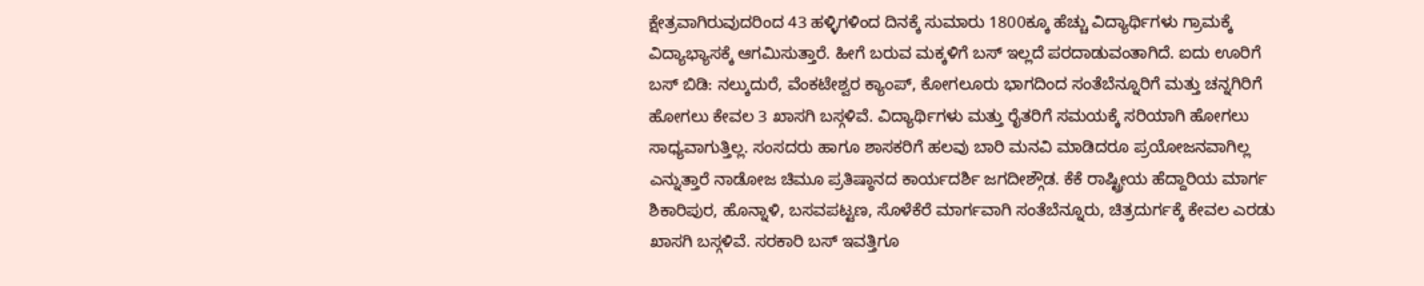ಕ್ಷೇತ್ರವಾಗಿರುವುದರಿಂದ 43 ಹಳ್ಳಿಗಳಿಂದ ದಿನಕ್ಕೆ ಸುಮಾರು 1800ಕ್ಕೂ ಹೆಚ್ಚು ವಿದ್ಯಾರ್ಥಿಗಳು ಗ್ರಾಮಕ್ಕೆ ವಿದ್ಯಾಭ್ಯಾಸಕ್ಕೆ ಆಗಮಿಸುತ್ತಾರೆ. ಹೀಗೆ ಬರುವ ಮಕ್ಕಳಿಗೆ ಬಸ್ ಇಲ್ಲದೆ ಪರದಾಡುವಂತಾಗಿದೆ. ಐದು ಊರಿಗೆ ಬಸ್ ಬಿಡಿ: ನಲ್ಕುದುರೆ, ವೆಂಕಟೇಶ್ವರ ಕ್ಯಾಂಪ್, ಕೋಗಲೂರು ಭಾಗದಿಂದ ಸಂತೆಬೆನ್ನೂರಿಗೆ ಮತ್ತು ಚನ್ನಗಿರಿಗೆ ಹೋಗಲು ಕೇವಲ 3 ಖಾಸಗಿ ಬಸ್ಗಳಿವೆ. ವಿದ್ಯಾರ್ಥಿಗಳು ಮತ್ತು ರೈತರಿಗೆ ಸಮಯಕ್ಕೆ ಸರಿಯಾಗಿ ಹೋಗಲು ಸಾಧ್ಯವಾಗುತ್ತಿಲ್ಲ. ಸಂಸದರು ಹಾಗೂ ಶಾಸಕರಿಗೆ ಹಲವು ಬಾರಿ ಮನವಿ ಮಾಡಿದರೂ ಪ್ರಯೋಜನವಾಗಿಲ್ಲ ಎನ್ನುತ್ತಾರೆ ನಾಡೋಜ ಚಿಮೂ ಪ್ರತಿಷ್ಠಾನದ ಕಾರ್ಯದರ್ಶಿ ಜಗದೀಶ್ಗೌಡ. ಕೆಕೆ ರಾಷ್ಟ್ರೀಯ ಹೆದ್ದಾರಿಯ ಮಾರ್ಗ ಶಿಕಾರಿಪುರ, ಹೊನ್ನಾಳಿ, ಬಸವಪಟ್ಟಣ, ಸೊಳೆಕೆರೆ ಮಾರ್ಗವಾಗಿ ಸಂತೆಬೆನ್ನೂರು, ಚಿತ್ರದುರ್ಗಕ್ಕೆ ಕೇವಲ ಎರಡು ಖಾಸಗಿ ಬಸ್ಗಳಿವೆ. ಸರಕಾರಿ ಬಸ್ ಇವತ್ತಿಗೂ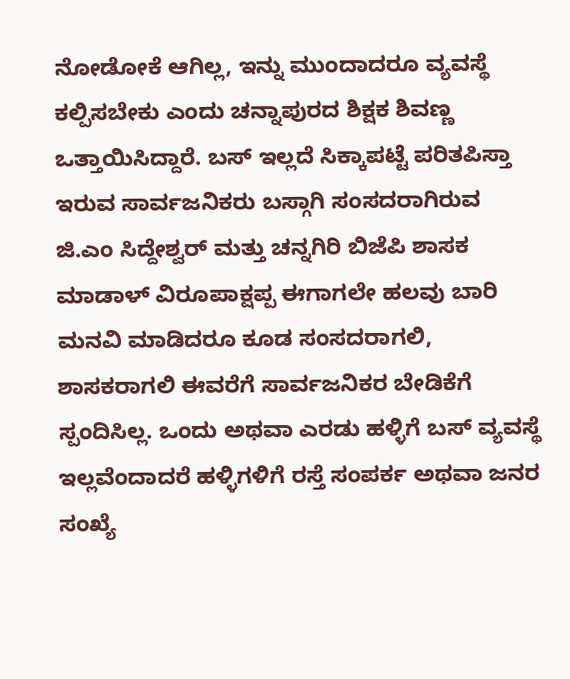ನೋಡೋಕೆ ಆಗಿಲ್ಲ, ಇನ್ನು ಮುಂದಾದರೂ ವ್ಯವಸ್ಥೆ ಕಲ್ಪಿಸಬೇಕು ಎಂದು ಚನ್ನಾಪುರದ ಶಿಕ್ಷಕ ಶಿವಣ್ಣ ಒತ್ತಾಯಿಸಿದ್ದಾರೆ. ಬಸ್ ಇಲ್ಲದೆ ಸಿಕ್ಕಾಪಟ್ಟೆ ಪರಿತಪಿಸ್ತಾ ಇರುವ ಸಾರ್ವಜನಿಕರು ಬಸ್ಗಾಗಿ ಸಂಸದರಾಗಿರುವ ಜಿ.ಎಂ ಸಿದ್ದೇಶ್ವರ್ ಮತ್ತು ಚನ್ನಗಿರಿ ಬಿಜೆಪಿ ಶಾಸಕ ಮಾಡಾಳ್ ವಿರೂಪಾಕ್ಷಪ್ಪ ಈಗಾಗಲೇ ಹಲವು ಬಾರಿ ಮನವಿ ಮಾಡಿದರೂ ಕೂಡ ಸಂಸದರಾಗಲಿ, ಶಾಸಕರಾಗಲಿ ಈವರೆಗೆ ಸಾರ್ವಜನಿಕರ ಬೇಡಿಕೆಗೆ ಸ್ಪಂದಿಸಿಲ್ಲ. ಒಂದು ಅಥವಾ ಎರಡು ಹಳ್ಳಿಗೆ ಬಸ್ ವ್ಯವಸ್ಥೆ ಇಲ್ಲವೆಂದಾದರೆ ಹಳ್ಳಿಗಳಿಗೆ ರಸ್ತೆ ಸಂಪರ್ಕ ಅಥವಾ ಜನರ ಸಂಖ್ಯೆ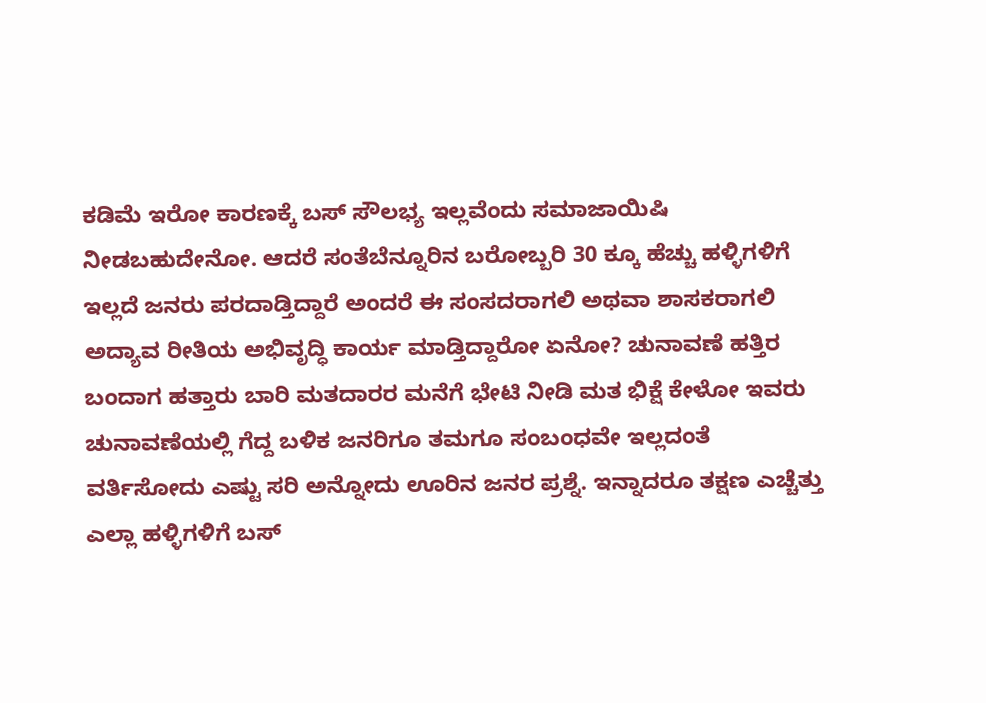ಕಡಿಮೆ ಇರೋ ಕಾರಣಕ್ಕೆ ಬಸ್ ಸೌಲಭ್ಯ ಇಲ್ಲವೆಂದು ಸಮಾಜಾಯಿಷಿ ನೀಡಬಹುದೇನೋ. ಆದರೆ ಸಂತೆಬೆನ್ನೂರಿನ ಬರೋಬ್ಬರಿ 30 ಕ್ಕೂ ಹೆಚ್ಚು ಹಳ್ಳಿಗಳಿಗೆ ಇಲ್ಲದೆ ಜನರು ಪರದಾಡ್ತಿದ್ದಾರೆ ಅಂದರೆ ಈ ಸಂಸದರಾಗಲಿ ಅಥವಾ ಶಾಸಕರಾಗಲಿ ಅದ್ಯಾವ ರೀತಿಯ ಅಭಿವೃದ್ಧಿ ಕಾರ್ಯ ಮಾಡ್ತಿದ್ದಾರೋ ಏನೋ? ಚುನಾವಣೆ ಹತ್ತಿರ ಬಂದಾಗ ಹತ್ತಾರು ಬಾರಿ ಮತದಾರರ ಮನೆಗೆ ಭೇಟಿ ನೀಡಿ ಮತ ಭಿಕ್ಷೆ ಕೇಳೋ ಇವರು ಚುನಾವಣೆಯಲ್ಲಿ ಗೆದ್ದ ಬಳಿಕ ಜನರಿಗೂ ತಮಗೂ ಸಂಬಂಧವೇ ಇಲ್ಲದಂತೆ ವರ್ತಿಸೋದು ಎಷ್ಟು ಸರಿ ಅನ್ನೋದು ಊರಿನ ಜನರ ಪ್ರಶ್ನೆ. ಇನ್ನಾದರೂ ತಕ್ಷಣ ಎಚ್ಚೆತ್ತು ಎಲ್ಲಾ ಹಳ್ಳಿಗಳಿಗೆ ಬಸ್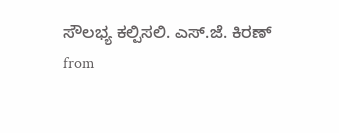ಸೌಲಭ್ಯ ಕಲ್ಪಿಸಲಿ. ಎಸ್.ಜೆ. ಕಿರಣ್
from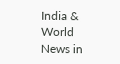India & World News in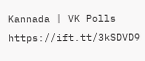Kannada | VK Polls https://ift.tt/3kSDVD9